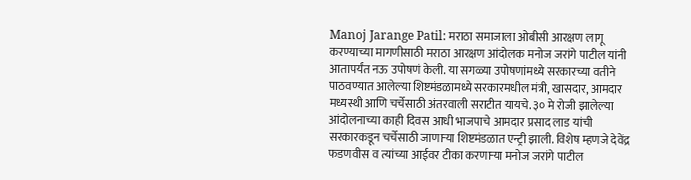Manoj Jarange Patil: मराठा समाजाला ओबीसी आरक्षण लागू करण्याच्या मागणीसाठी मराठा आरक्षण आंदोलक मनोज जरांगे पाटील यांनी आतापर्यंत नऊ उपोषणं केली. या सगळ्या उपोषणांमध्ये सरकारच्या वतीने पाठवण्यात आलेल्या शिष्टमंडळामध्ये सरकारमधील मंत्री, खासदार, आमदार मध्यस्थी आणि चर्चेसाठी अंतरवाली सराटीत यायचे. ३० मे रोजी झालेल्या आंदोलनाच्या काही दिवस आधी भाजपाचे आमदार प्रसाद लाड यांची सरकारकडून चर्चेसाठी जाणाऱ्या शिष्टमंडळात एन्ट्री झाली. विशेष म्हणजे देवेंद्र फडणवीस व त्यांच्या आईवर टीका करणाऱ्या मनोज जरांगे पाटील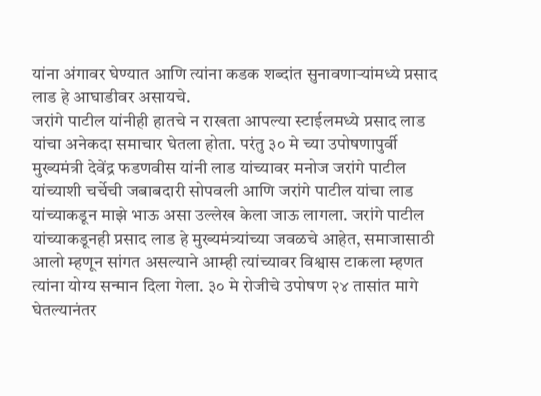यांना अंगावर घेण्यात आणि त्यांना कडक शब्दांत सुनावणाऱ्यांमध्ये प्रसाद लाड हे आघाडीवर असायचे.
जरांगे पाटील यांनीही हातचे न राखता आपल्या स्टाईलमध्ये प्रसाद लाड यांचा अनेकदा समाचार घेतला होता. परंतु ३० मे च्या उपोषणापुर्वी मुख्यमंत्री देवेंद्र फडणवीस यांनी लाड यांच्यावर मनोज जरांगे पाटील यांच्याशी चर्चेची जबाबदारी सोपवली आणि जरांगे पाटील यांचा लाड यांच्याकडून माझे भाऊ असा उल्लेख केला जाऊ लागला. जरांगे पाटील यांच्याकडूनही प्रसाद लाड हे मुख्यमंत्र्यांच्या जवळचे आहेत, समाजासाठी आलो म्हणून सांगत असल्याने आम्ही त्यांच्यावर विश्वास टाकला म्हणत त्यांना योग्य सन्मान दिला गेला. ३० मे रोजीचे उपोषण २४ तासांत मागे घेतल्यानंतर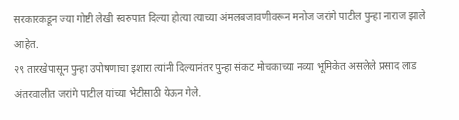सरकारकडून ज्या गोष्टी लेखी स्वरुपात दिल्या होत्या त्याच्या अंमलबजावणीवरून मनोज जरांगे पाटील पुन्हा नाराज झाले आहेत.
२९ तारखेपासून पुन्हा उपोषणाचा इशारा त्यांनी दिल्यानंतर पुन्हा संकट मोचकाच्या नव्या भूमिकेत असलेले प्रसाद लाड अंतरवालीत जरांगे पाटील यांच्या भेटीसाठी येऊन गेले.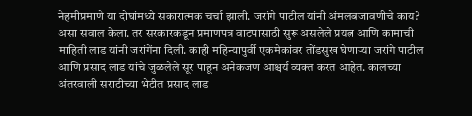नेहमीप्रमाणे या दोघांमध्ये सकारात्मक चर्चा झाली. जरांगे पाटील यांनी अंमलबजावणीचे काय? असा सवाल केला. तर सरकारकडून प्रमाणपत्र वाटपासाठी सुरू असलेले प्रयत्न आणि कामाची माहिती लाड यांनी जरांगेंना दिली. काही महिन्यापुर्वी एकमेकांवर तोंडसुख घेणाऱ्या जरांगे पाटील आणि प्रसाद लाड यांचे जुळलेले सूर पाहून अनेकजण आश्चर्य व्यक्त करत आहेत. कालच्या अंतरवाली सराटीच्या भेटीत प्रसाद लाड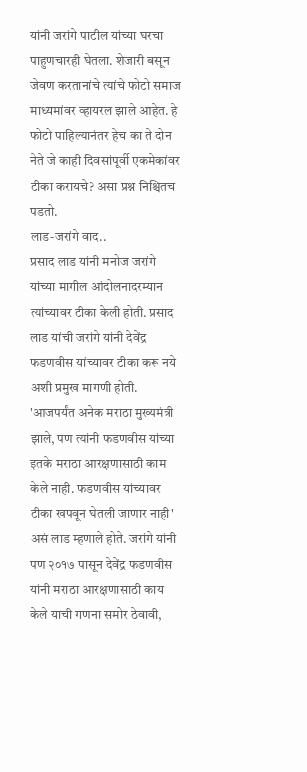यांनी जरांगे पाटील यांच्या घरचा पाहुणचारही घेतला. शेजारी बसून जेवण करतानांचे त्यांचे फोटो समाज माध्यमांवर व्हायरल झाले आहेत. हे फोटो पाहिल्यानंतर हेच का ते दोन नेते जे काही दिवसांपूर्वी एकमेकांवर टीका करायचे? असा प्रश्न निश्चितच पडतो.
लाड-जरांगे वाद..
प्रसाद लाड यांनी मनोज जरांगे यांच्या मागील आंदोलनादरम्यान त्यांच्यावर टीका केली होती. प्रसाद लाड यांची जरांगे यांनी देवेंद्र फडणवीस यांच्यावर टीका करू नये अशी प्रमुख मागणी होती. 'आजपर्यंत अनेक मराठा मुख्यमंत्री झाले, पण त्यांनी फडणवीस यांच्या इतके मराठा आरक्षणासाठी काम केले नाही. फडणवीस यांच्यावर टीका खपवून घेतली जाणार नाही' असं लाड म्हणाले होते. जरांगे यांनी पण २०१७ पासून देवेंद्र फडणवीस यांनी मराठा आरक्षणासाठी काय केले याची गणना समोर ठेवावी,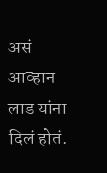असं आव्हान लाड यांना दिलं होतं.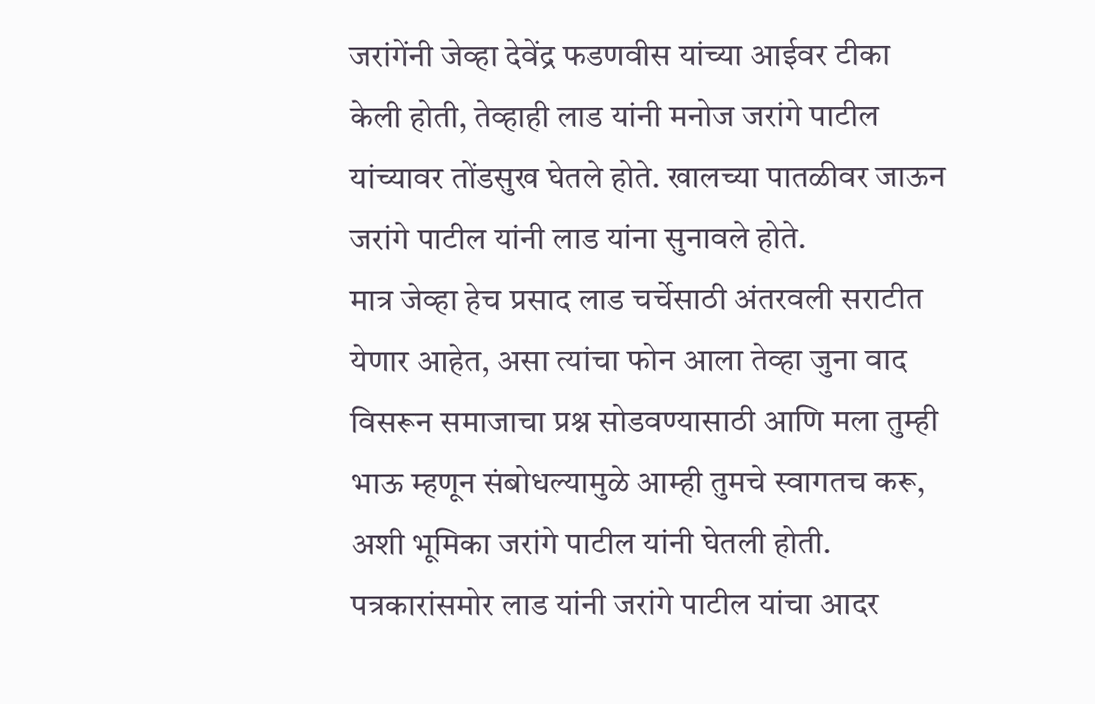जरांगेंनी जेव्हा देवेंद्र फडणवीस यांच्या आईवर टीका केली होती, तेव्हाही लाड यांनी मनोज जरांगे पाटील यांच्यावर तोंडसुख घेतले होते. खालच्या पातळीवर जाऊन जरांगे पाटील यांनी लाड यांना सुनावले होते.
मात्र जेव्हा हेच प्रसाद लाड चर्चेसाठी अंतरवली सराटीत येणार आहेत, असा त्यांचा फोन आला तेव्हा जुना वाद विसरून समाजाचा प्रश्न सोडवण्यासाठी आणि मला तुम्ही भाऊ म्हणून संबोधल्यामुळे आम्ही तुमचे स्वागतच करू, अशी भूमिका जरांगे पाटील यांनी घेतली होती. पत्रकारांसमोर लाड यांनी जरांगे पाटील यांचा आदर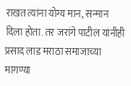राखत त्यांना योग्य मान, सन्मान दिला होता. तर जरांगे पाटील यांनीही प्रसाद लाड मराठा समाजाच्या मागण्या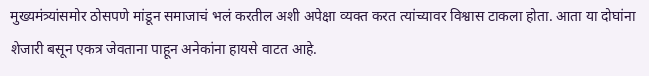मुख्यमंत्र्यांसमोर ठोसपणे मांडून समाजाचं भलं करतील अशी अपेक्षा व्यक्त करत त्यांच्यावर विश्वास टाकला होता. आता या दोघांना शेजारी बसून एकत्र जेवताना पाहून अनेकांना हायसे वाटत आहे.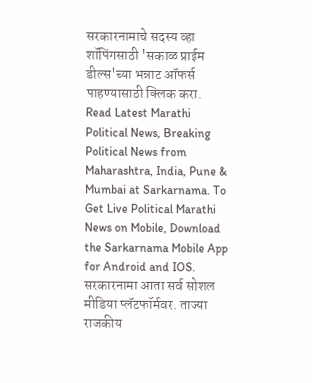सरकारनामाचे सदस्य व्हा
शॉपिंगसाठी 'सकाळ प्राईम डील्स'च्या भन्नाट ऑफर्स पाहण्यासाठी क्लिक करा.
Read Latest Marathi Political News, Breaking Political News from Maharashtra, India, Pune & Mumbai at Sarkarnama. To Get Live Political Marathi News on Mobile, Download the Sarkarnama Mobile App for Android and IOS. सरकारनामा आता सर्व सोशल मीडिया प्लॅटफॉर्मवर. ताज्या राजकीय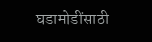घडामोडींसाठी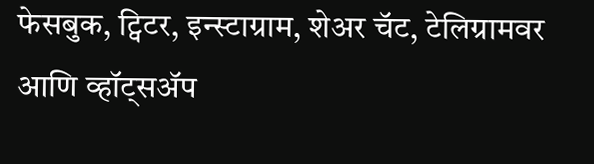फेसबुक, ट्विटर, इन्स्टाग्राम, शेअर चॅट, टेलिग्रामवर आणि व्हॉट्सॲप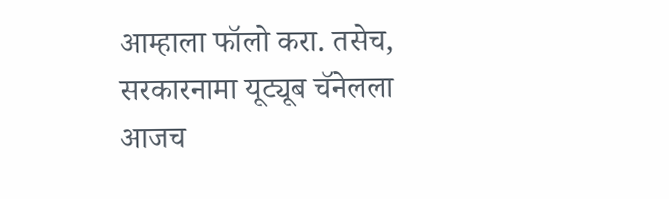आम्हाला फॉलो करा. तसेच, सरकारनामा यूट्यूब चॅनेलला आजच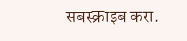सबस्क्राइब करा.